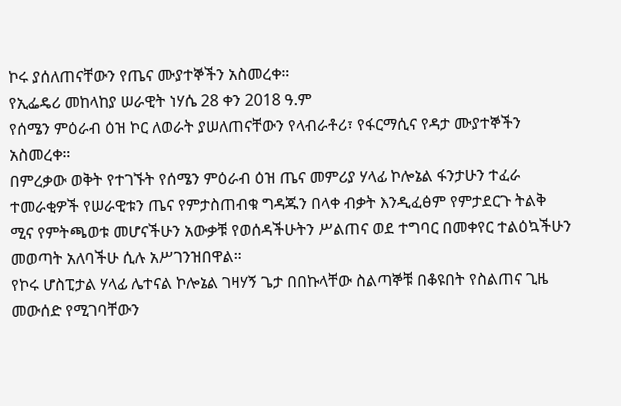ኮሩ ያሰለጠናቸውን የጤና ሙያተኞችን አስመረቀ።
የኢፌዴሪ መከላከያ ሠራዊት ነሃሴ 28 ቀን 2018 ዓ.ም
የሰሜን ምዕራብ ዕዝ ኮር ለወራት ያሠለጠናቸውን የላብራቶሪ፣ የፋርማሲና የዳታ ሙያተኞችን አስመረቀ።
በምረቃው ወቅት የተገኙት የሰሜን ምዕራብ ዕዝ ጤና መምሪያ ሃላፊ ኮሎኔል ፋንታሁን ተፈራ ተመራቂዎች የሠራዊቱን ጤና የምታስጠብቁ ግዳጁን በላቀ ብቃት እንዲፈፅም የምታደርጉ ትልቅ ሚና የምትጫወቱ መሆናችሁን አውቃቹ የወሰዳችሁትን ሥልጠና ወደ ተግባር በመቀየር ተልዕኳችሁን መወጣት አለባችሁ ሲሉ አሥገንዝበዋል።
የኮሩ ሆስፒታል ሃላፊ ሌተናል ኮሎኔል ገዛሃኝ ጌታ በበኩላቸው ስልጣኞቹ በቆዩበት የስልጠና ጊዜ መውሰድ የሚገባቸውን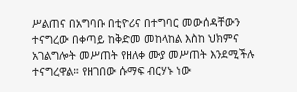ሥልጠና በአግባቡ በቲዮሪና በተግባር መውሰዳቸውን ተናግረው በቀጣይ ከቅድመ መከላከል እስከ ህክምና አገልግሎት መሥጠት የዘለቀ ሙያ መሥጠት እንደሚችሉ ተናግረዋል። የዘገበው ሱማፍ ብርሃኑ ነው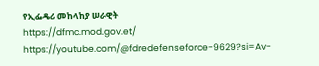የኢፌዴሪ መከላከያ ሠራዊት
https://dfmc.mod.gov.et/
https://youtube.com/@fdredefenseforce-9629?si=Av-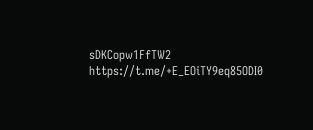sDKCopw1FfTW2
https://t.me/+E_EOiTY9eq85ODI0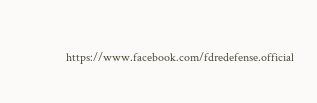https://www.facebook.com/fdredefense.official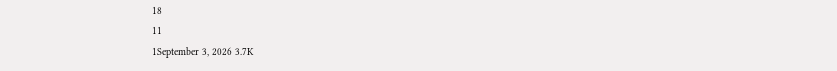18
11
1September 3, 2026 3.7K